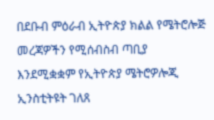በደቡብ ምዕራብ ኢትዮጵያ ክልል የሜትሮሎጅ መረጃዎችን የሚሰብስብ ጣቢያ እንደሚቋቋም የኢትዮጵያ ሜትሮዎሎጂ ኢንስቲትዩት ገለጸ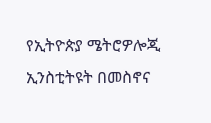የኢትዮጵያ ሜትሮዎሎጂ ኢንስቲትዩት በመስኖና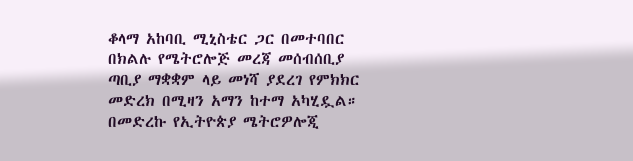ቆላማ አከባቢ ሚኒስቴር ጋር በመተባበር በክልሉ የሜትሮሎጅ መረጃ መሰብሰቢያ ጣቢያ ማቋቋም ላይ መነሻ ያደረገ የምክክር መድረክ በሚዛን አማን ከተማ አካሂዷል። በመድረኩ የኢትዮጵያ ሜትሮዎሎጂ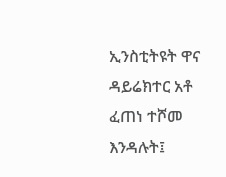ኢንስቲትዩት ዋና ዳይሬክተር አቶ ፈጠነ ተሾመ እንዳሉት፤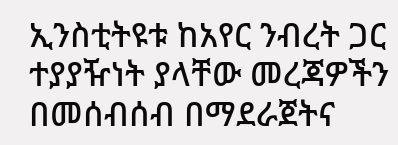ኢንስቲትዩቱ ከአየር ንብረት ጋር ተያያዥነት ያላቸው መረጃዎችን በመሰብሰብ በማደራጀትና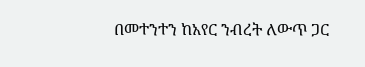በመተንተን ከአየር ንብረት ለውጥ ጋር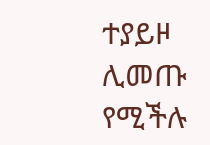ተያይዞ ሊመጡ የሚችሉ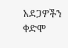አደጋዎችን ቀድሞ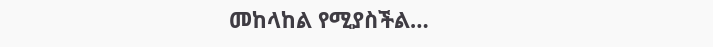መከላከል የሚያስችል…